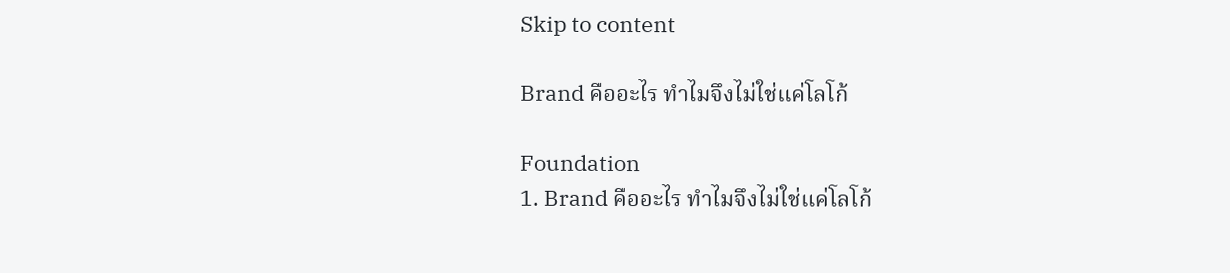Skip to content

Brand คืออะไร ทำไมจึงไม่ใช่แค่โลโก้

Foundation
1. Brand คืออะไร ทำไมจึงไม่ใช่แค่โลโก้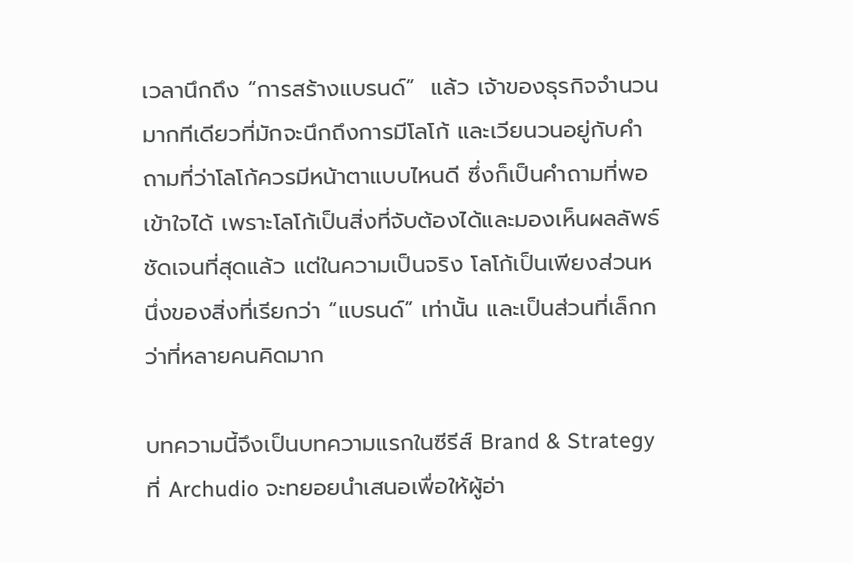เวลานึกถึง “การสร้างแบรนด์”  แล้ว เจ้าของธุรกิจจำนวนมากทีเดียวที่มักจะนึกถึงการมีโลโก้ และเวียนวนอยู่กับคำถามที่ว่าโลโก้ควรมีหน้าตาแบบไหนดี ซึ่งก็เป็นคำถามที่พอเข้าใจได้ เพราะโลโก้เป็นสิ่งที่จับต้องได้และมองเห็นผลลัพธ์ชัดเจนที่สุดแล้ว แต่ในความเป็นจริง โลโก้เป็นเพียงส่วนหนึ่งของสิ่งที่เรียกว่า “แบรนด์” เท่านั้น และเป็นส่วนที่เล็กกว่าที่หลายคนคิดมาก

บทความนี้จึงเป็นบทความแรกในซีรีส์ Brand & Strategy ที่ Archudio จะทยอยนำเสนอเพื่อให้ผู้อ่า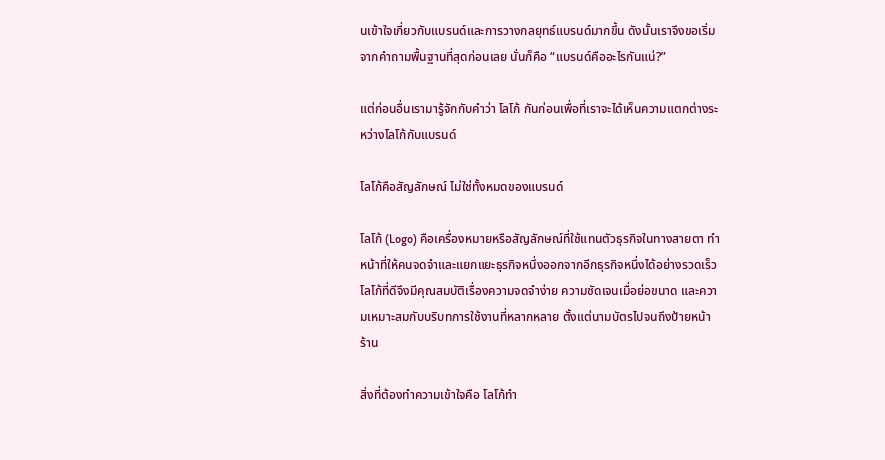นเข้าใจเกี่ยวกับแบรนด์และการวางกลยุทธ์แบรนด์มากขึ้น ดังนั้นเราจึงขอเริ่มจากคำถามพื้นฐานที่สุดก่อนเลย นั่นก็คือ “แบรนด์คืออะไรกันแน่?”

แต่ก่อนอื่นเรามารู้จักกับคำว่า โลโก้ กันก่อนเพื่อที่เราจะได้เห็นความแตกต่างระหว่างโลโก้กับแบรนด์

โลโก้คือสัญลักษณ์ ไม่ใช่ทั้งหมดของแบรนด์

โลโก้ (Logo) คือเครื่องหมายหรือสัญลักษณ์ที่ใช้แทนตัวธุรกิจในทางสายตา ทำหน้าที่ให้คนจดจำและแยกแยะธุรกิจหนึ่งออกจากอีกธุรกิจหนึ่งได้อย่างรวดเร็ว โลโก้ที่ดีจึงมีคุณสมบัติเรื่องความจดจำง่าย ความชัดเจนเมื่อย่อขนาด และความเหมาะสมกับบริบทการใช้งานที่หลากหลาย ตั้งแต่นามบัตรไปจนถึงป้ายหน้าร้าน

สิ่งที่ต้องทำความเข้าใจคือ โลโก้ทำ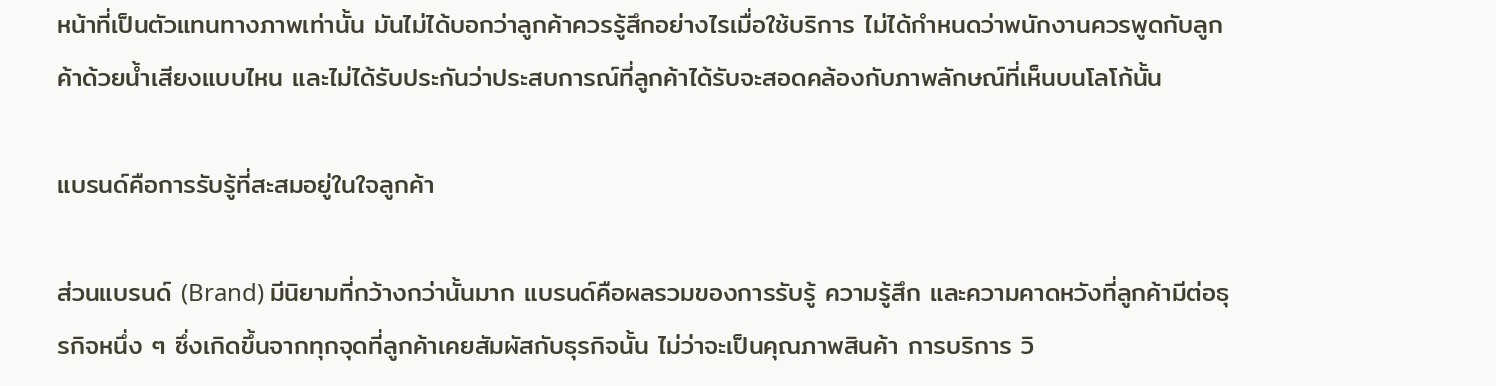หน้าที่เป็นตัวแทนทางภาพเท่านั้น มันไม่ได้บอกว่าลูกค้าควรรู้สึกอย่างไรเมื่อใช้บริการ ไม่ได้กำหนดว่าพนักงานควรพูดกับลูกค้าด้วยน้ำเสียงแบบไหน และไม่ได้รับประกันว่าประสบการณ์ที่ลูกค้าได้รับจะสอดคล้องกับภาพลักษณ์ที่เห็นบนโลโก้นั้น

แบรนด์คือการรับรู้ที่สะสมอยู่ในใจลูกค้า

ส่วนแบรนด์ (Brand) มีนิยามที่กว้างกว่านั้นมาก แบรนด์คือผลรวมของการรับรู้ ความรู้สึก และความคาดหวังที่ลูกค้ามีต่อธุรกิจหนึ่ง ๆ ซึ่งเกิดขึ้นจากทุกจุดที่ลูกค้าเคยสัมผัสกับธุรกิจนั้น ไม่ว่าจะเป็นคุณภาพสินค้า การบริการ วิ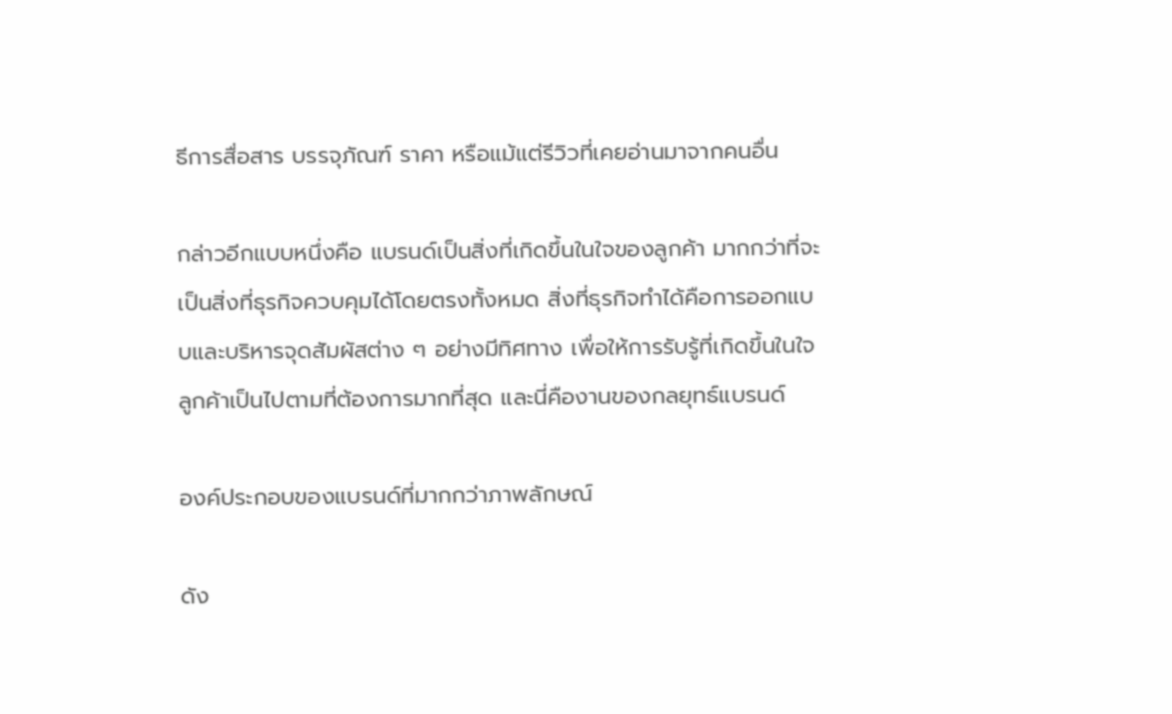ธีการสื่อสาร บรรจุภัณฑ์ ราคา หรือแม้แต่รีวิวที่เคยอ่านมาจากคนอื่น

กล่าวอีกแบบหนึ่งคือ แบรนด์เป็นสิ่งที่เกิดขึ้นในใจของลูกค้า มากกว่าที่จะเป็นสิ่งที่ธุรกิจควบคุมได้โดยตรงทั้งหมด สิ่งที่ธุรกิจทำได้คือการออกแบบและบริหารจุดสัมผัสต่าง ๆ อย่างมีทิศทาง เพื่อให้การรับรู้ที่เกิดขึ้นในใจลูกค้าเป็นไปตามที่ต้องการมากที่สุด และนี่คืองานของกลยุทธ์แบรนด์

องค์ประกอบของแบรนด์ที่มากกว่าภาพลักษณ์

ดัง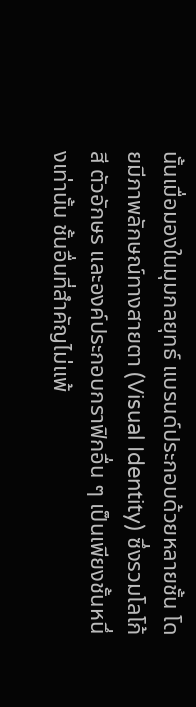นั้นเมื่อมองในมุมกลยุทธ์ แบรนด์ประกอบด้วยหลายชั้น โดยมีภาพลักษณ์ทางสายตา (Visual Identity) ซึ่งรวมโลโก้ สี ตัวอักษร และองค์ประกอบกราฟิกอื่น ๆ เป็นเพียงชั้นหนึ่งเท่านั้น ชั้นอื่นที่สำคัญไม่แพ้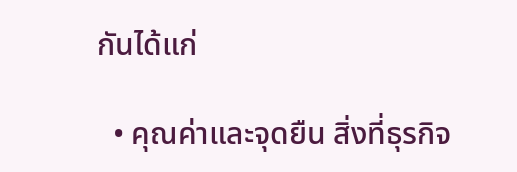กันได้แก่

  • คุณค่าและจุดยืน สิ่งที่ธุรกิจ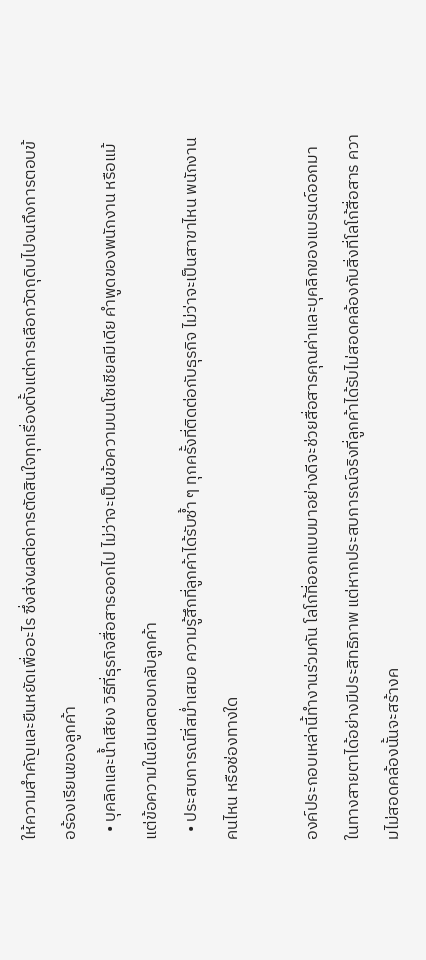ให้ความสำคัญและยืนหยัดเพื่ออะไร ซึ่งส่งผลต่อการตัดสินใจทุกเรื่องตั้งแต่การเลือกวัตถุดิบไปจนถึงการตอบข้อร้องเรียนของลูกค้า
  • บุคลิกและน้ำเสียง วิธีที่ธุรกิจสื่อสารออกไป ไม่ว่าจะเป็นข้อความบนโซเชียลมีเดีย คำพูดของพนักงาน หรือแม้แต่ข้อความในอีเมลตอบกลับลูกค้า
  • ประสบการณ์ที่สม่ำเสมอ ความรู้สึกที่ลูกค้าได้รับซ้ำ ๆ ทุกครั้งที่ติดต่อกับธุรกิจ ไม่ว่าจะเป็นสาขาไหน พนักงานคนไหน หรือช่องทางใด

องค์ประกอบเหล่านี้ทำงานร่วมกัน โลโก้ที่ออกแบบมาอย่างดีจะช่วยสื่อสารคุณค่าและบุคลิกของแบรนด์ออกมาในทางสายตาได้อย่างมีประสิทธิภาพ แต่หากประสบการณ์จริงที่ลูกค้าได้รับไม่สอดคล้องกับสิ่งที่โลโก้สื่อสาร ความไม่สอดคล้องนั้นจะสร้างค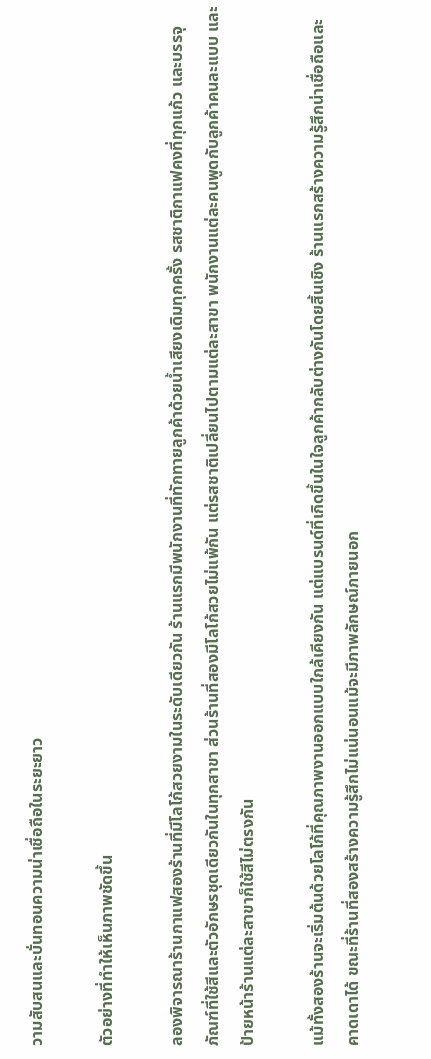วามสับสนและบั่นทอนความน่าเชื่อถือในระยะยาว

ตัวอย่างที่ทำให้เห็นภาพชัดขึ้น

ลองพิจารณาร้านกาแฟสองร้านที่มีโลโก้สวยงามในระดับเดียวกัน ร้านแรกมีพนักงานที่ทักทายลูกค้าด้วยน้ำเสียงเดิมทุกครั้ง รสชาติกาแฟคงที่ทุกแก้ว และบรรจุภัณฑ์ที่ใช้สีและตัวอักษรชุดเดียวกันในทุกสาขา ส่วนร้านที่สองมีโลโก้สวยไม่แพ้กัน แต่รสชาติเปลี่ยนไปตามแต่ละสาขา พนักงานแต่ละคนพูดกับลูกค้าคนละแบบ และป้ายหน้าร้านแต่ละสาขาก็ใช้สีไม่ตรงกัน

แม้ทั้งสองร้านจะเริ่มต้นด้วยโลโก้ที่คุณภาพงานออกแบบใกล้เคียงกัน แต่แบรนด์ที่เกิดขึ้นในใจลูกค้ากลับต่างกันโดยสิ้นเชิง ร้านแรกสร้างความรู้สึกน่าเชื่อถือและคาดเดาได้ ขณะที่ร้านที่สองสร้างความรู้สึกไม่แน่นอนแม้จะมีภาพลักษณ์ภายนอก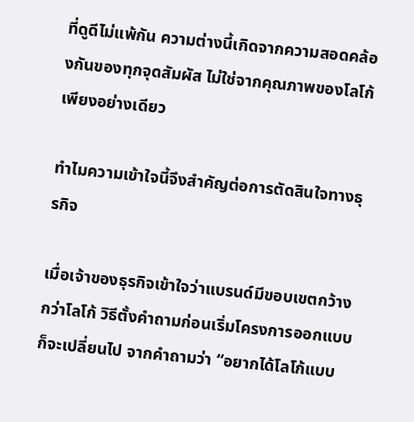ที่ดูดีไม่แพ้กัน ความต่างนี้เกิดจากความสอดคล้องกันของทุกจุดสัมผัส ไม่ใช่จากคุณภาพของโลโก้เพียงอย่างเดียว

ทำไมความเข้าใจนี้จึงสำคัญต่อการตัดสินใจทางธุรกิจ

เมื่อเจ้าของธุรกิจเข้าใจว่าแบรนด์มีขอบเขตกว้างกว่าโลโก้ วิธีตั้งคำถามก่อนเริ่มโครงการออกแบบก็จะเปลี่ยนไป จากคำถามว่า “อยากได้โลโก้แบบ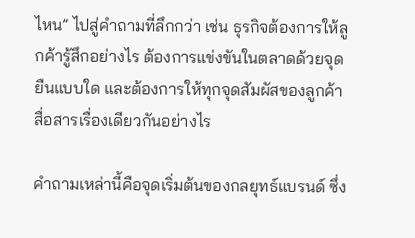ไหน” ไปสู่คำถามที่ลึกกว่า เช่น ธุรกิจต้องการให้ลูกค้ารู้สึกอย่างไร ต้องการแข่งขันในตลาดด้วยจุดยืนแบบใด และต้องการให้ทุกจุดสัมผัสของลูกค้าสื่อสารเรื่องเดียวกันอย่างไร

คำถามเหล่านี้คือจุดเริ่มต้นของกลยุทธ์แบรนด์ ซึ่ง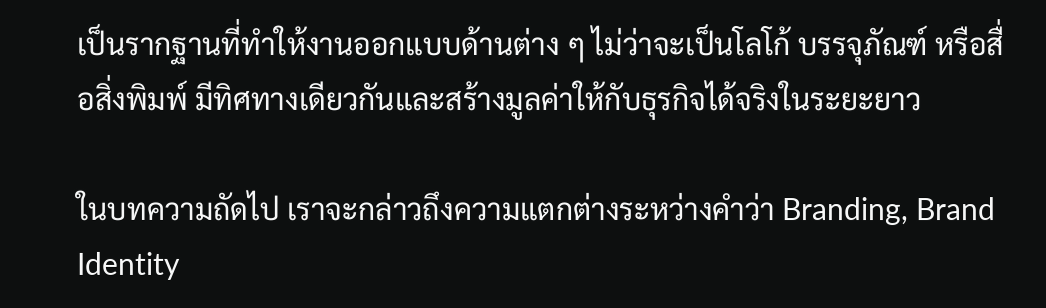เป็นรากฐานที่ทำให้งานออกแบบด้านต่าง ๆ ไม่ว่าจะเป็นโลโก้ บรรจุภัณฑ์ หรือสื่อสิ่งพิมพ์ มีทิศทางเดียวกันและสร้างมูลค่าให้กับธุรกิจได้จริงในระยะยาว

ในบทความถัดไป เราจะกล่าวถึงความแตกต่างระหว่างคำว่า Branding, Brand Identity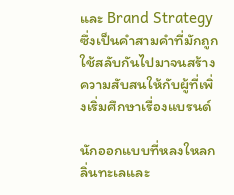และ Brand Strategy ซึ่งเป็นคำสามคำที่มักถูกใช้สลับกันไปมาจนสร้างความสับสนให้กับผู้ที่เพิ่งเริ่มศึกษาเรื่องแบรนด์

นักออกแบบที่หลงใหลกลิ่นทะเลและ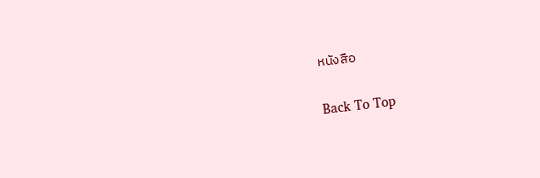หนังสือ

Back To Top